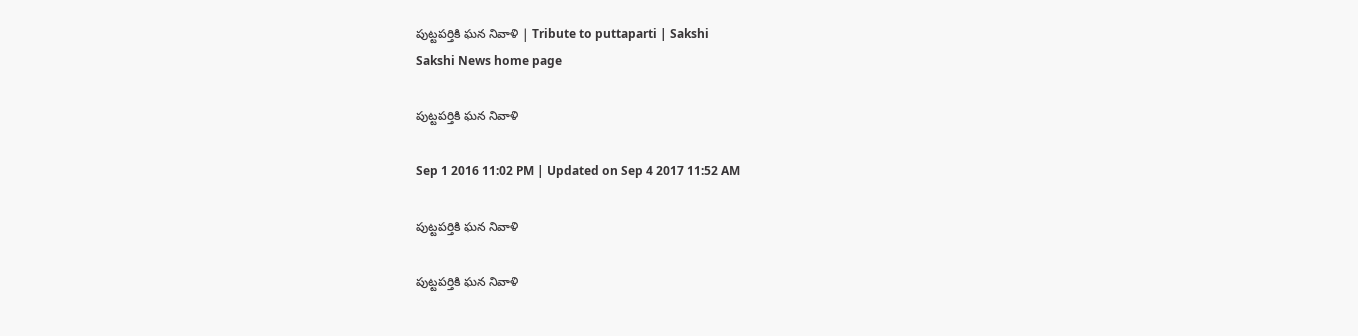పుట్టపర్తికి ఘన నివాళి | Tribute to puttaparti | Sakshi
Sakshi News home page

పుట్టపర్తికి ఘన నివాళి

Sep 1 2016 11:02 PM | Updated on Sep 4 2017 11:52 AM

పుట్టపర్తికి ఘన నివాళి

పుట్టపర్తికి ఘన నివాళి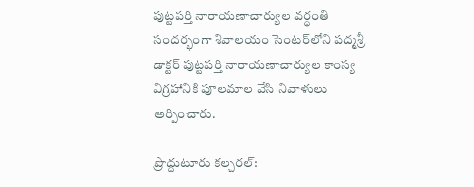పుట్టపర్తి నారాయణాచార్యుల వర్ధంతి సందర్భంగా శివాలయం సెంటర్‌లోని పద్మశ్రీ డాక్టర్‌ పుట్టపర్తి నారాయణాచార్యుల కాంస్య విగ్రహానికి పూలమాల వేసి నివాళులు అర్పించారు.

ప్రొద్దుటూరు కల్చరల్‌: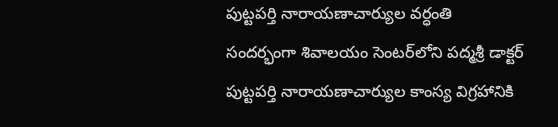పుట్టపర్తి నారాయణాచార్యుల వర్ధంతి సందర్భంగా శివాలయం సెంటర్‌లోని పద్మశ్రీ డాక్టర్‌ పుట్టపర్తి నారాయణాచార్యుల కాంస్య విగ్రహానికి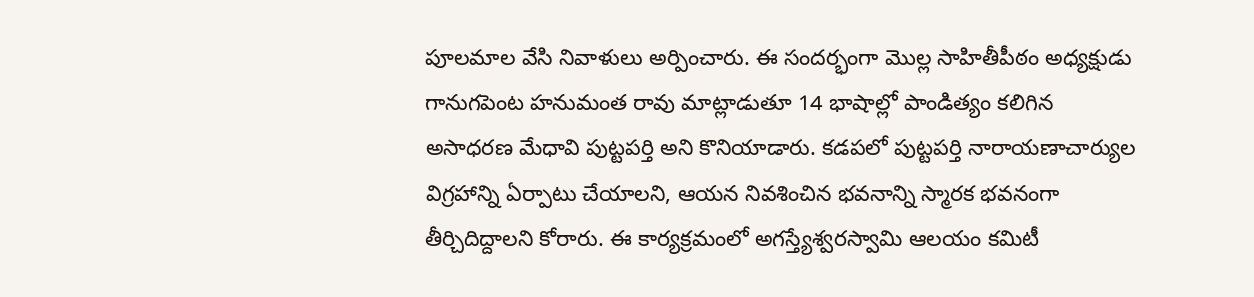పూలమాల వేసి నివాళులు అర్పించారు. ఈ సందర్భంగా మొల్ల సాహితీపీఠం అధ్యక్షుడు గానుగపెంట హనుమంత రావు మాట్లాడుతూ 14 భాషాల్లో పాండిత్యం కలిగిన అసాధరణ మేధావి పుట్టపర్తి అని కొనియాడారు. కడపలో పుట్టపర్తి నారాయణాచార్యుల విగ్రహాన్ని ఏర్పాటు చేయాలని, ఆయన నివశించిన భవనాన్ని స్మారక భవనంగా తీర్చిదిద్దాలని కోరారు. ఈ కార్యక్రమంలో అగస్త్యేశ్వరస్వామి ఆలయం కమిటీ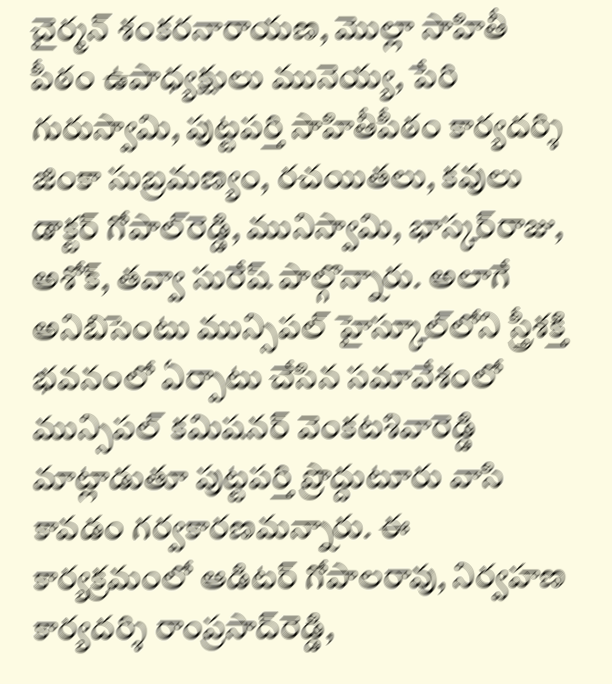చైర్మన్‌ శంకరనారాయణ, మొల్లా సాహితీ పీఠం ఉపాధ్యక్షులు మునెయ్య, పేరి గురుస్వామి, పుట్టపర్తి సాహితీపీఠం కార్యదర్శి జింకా సుబ్రమణ్యం, రచయితలు, కవులు డాక్టర్‌ గోపాల్‌రెడ్డి, మునిస్వామి, భాస్కర్‌రాజు, అశోక్, తవ్వా సురేష్‌ పాల్గొన్నారు. అలాగే అనిబిసెంటు మున్సిపల్‌ హైస్కూల్‌లోని స్త్రీశక్తి భవనంలో ఏర్పాటు చేసిన సమావేశంలో మున్సిపల్‌ కమిషనర్‌ వెంకటశివారెడ్డి మాట్లాడుతూ పుట్టపర్తి ప్రొద్దుటూరు వాసి కావడం గర్వకారణమన్నారు. ఈ కార్యక్రమంలో ఆడిటర్‌ గోపాలరావు, నిర్వహణ కార్యదర్శి రాంప్రసాద్‌రెడ్డి,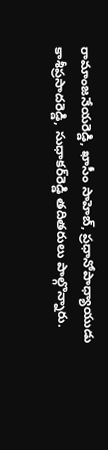రామాంజనేయరెడ్డి, ఖాసీం సాహెబ్, ప్రధానోపాధ్యాయుడు కాశీప్రసాదరెడ్డి, సుధాకర్‌రెడ్డి తదితరులు పాల్గొన్నారు.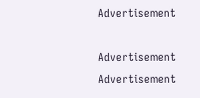Advertisement

Advertisement
Advertisement